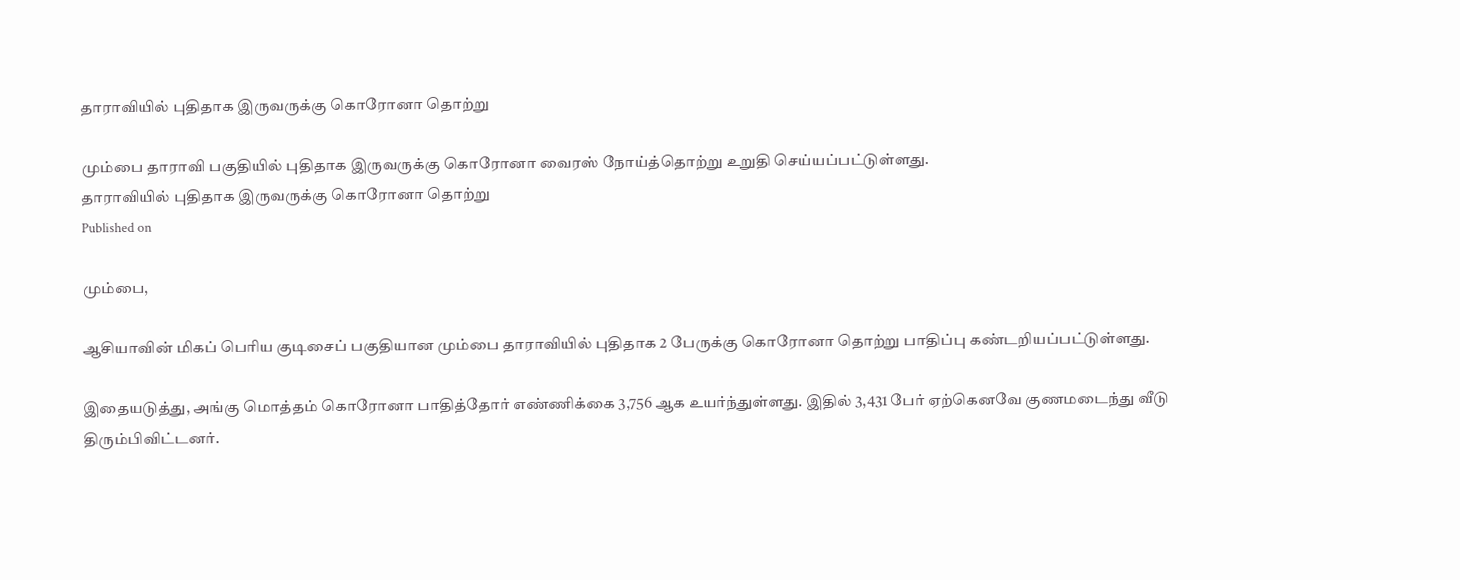தாராவியில் புதிதாக இருவருக்கு கொரோனா தொற்று

மும்பை தாராவி பகுதியில் புதிதாக இருவருக்கு கொரோனா வைரஸ் நோய்த்தொற்று உறுதி செய்யப்பட்டுள்ளது.
தாராவியில் புதிதாக இருவருக்கு கொரோனா தொற்று
Published on

மும்பை,

ஆசியாவின் மிகப் பெரிய குடிசைப் பகுதியான மும்பை தாராவியில் புதிதாக 2 பேருக்கு கொரோனா தொற்று பாதிப்பு கண்டறியப்பட்டுள்ளது.

இதையடுத்து, அங்கு மொத்தம் கொரோனா பாதித்தோர் எண்ணிக்கை 3,756 ஆக உயர்ந்துள்ளது. இதில் 3,431 பேர் ஏற்கெனவே குணமடைந்து வீடு திரும்பிவிட்டனர்.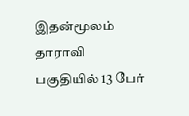இதன்மூலம் தாராவி பகுதியில் 13 பேர்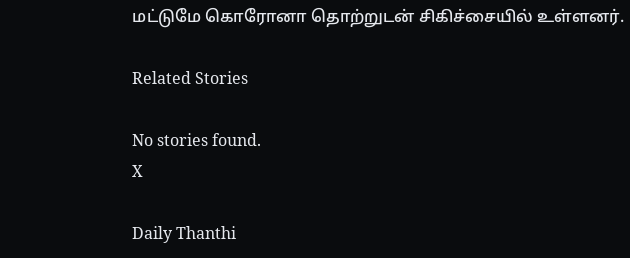மட்டுமே கொரோனா தொற்றுடன் சிகிச்சையில் உள்ளனர்.

Related Stories

No stories found.
X

Daily Thanthi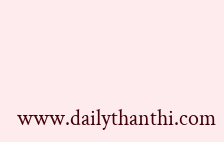www.dailythanthi.com